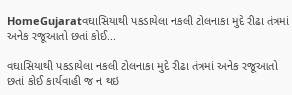HomeGujaratવઘાસિયાથી પકડાયેલા નકલી ટોલનાકા મુદે રીઢા તંત્રમાં અનેક રજૂઆતો છતાં કોઈ...

વઘાસિયાથી પકડાયેલા નકલી ટોલનાકા મુદે રીઢા તંત્રમાં અનેક રજૂઆતો છતાં કોઈ કાર્યવાહી જ ન થઇ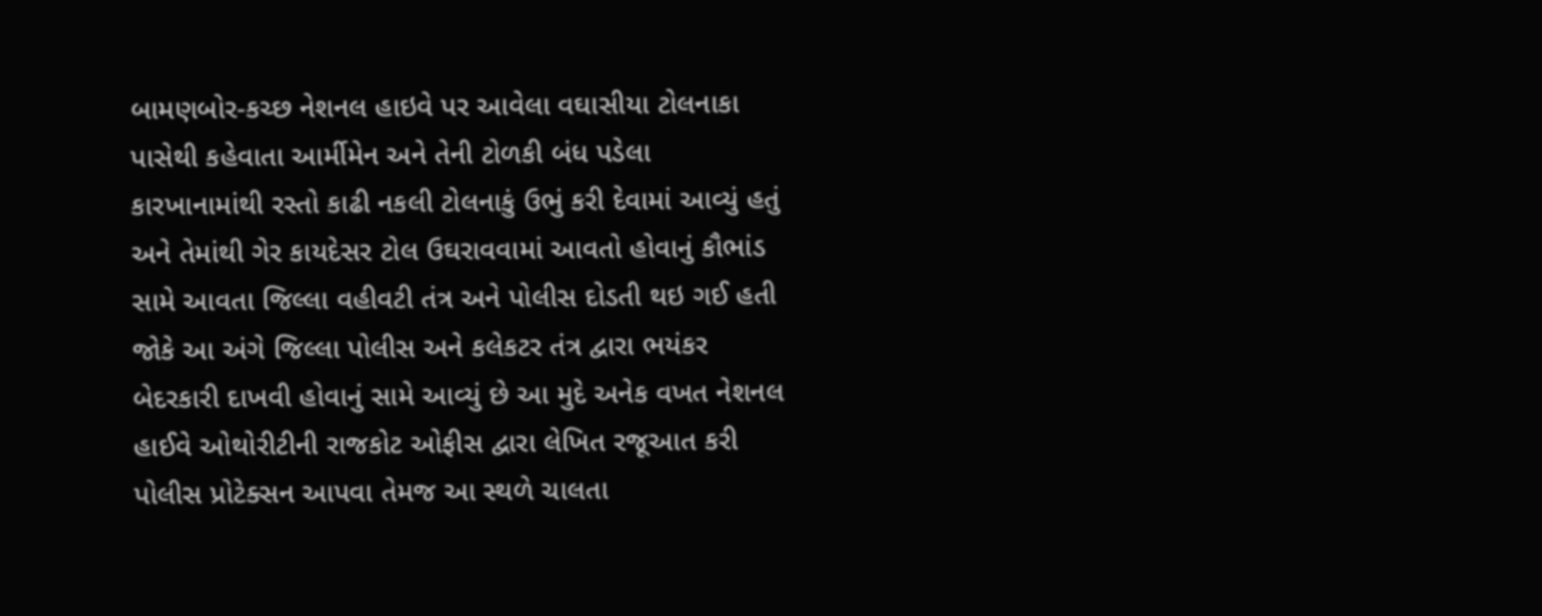બામણબોર-કચ્છ નેશનલ હાઇવે પર આવેલા વઘાસીયા ટોલનાકા પાસેથી કહેવાતા આર્મીમેન અને તેની ટોળકી બંધ પડેલા કારખાનામાંથી રસ્તો કાઢી નકલી ટોલનાકું ઉભું કરી દેવામાં આવ્યું હતું અને તેમાંથી ગેર કાયદેસર ટોલ ઉઘરાવવામાં આવતો હોવાનું કૌભાંડ સામે આવતા જિલ્લા વહીવટી તંત્ર અને પોલીસ દોડતી થઇ ગઈ હતી જોકે આ અંગે જિલ્લા પોલીસ અને કલેકટર તંત્ર દ્વારા ભયંકર બેદરકારી દાખવી હોવાનું સામે આવ્યું છે આ મુદે અનેક વખત નેશનલ હાઈવે ઓથોરીટીની રાજકોટ ઓફીસ દ્વારા લેખિત રજૂઆત કરી પોલીસ પ્રોટેક્સન આપવા તેમજ આ સ્થળે ચાલતા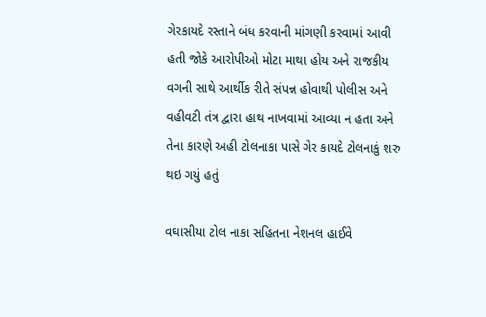ગેરકાયદે રસ્તાને બંધ કરવાની માંગણી કરવામાં આવી હતી જોકે આરોપીઓ મોટા માથા હોય અને રાજકીય વગની સાથે આર્થીક રીતે સંપન્ન હોવાથી પોલીસ અને વહીવટી તંત્ર દ્વારા હાથ નાખવામાં આવ્યા ન હતા અને તેના કારણે અહી ટોલનાકા પાસે ગેર કાયદે ટોલનાકું શરુ થઇ ગયું હતું

વઘાસીયા ટોલ નાકા સહિતના નેશનલ હાઈવે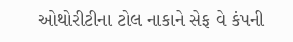ઓથોરીટીના ટોલ નાકાને સેફ વે કંપની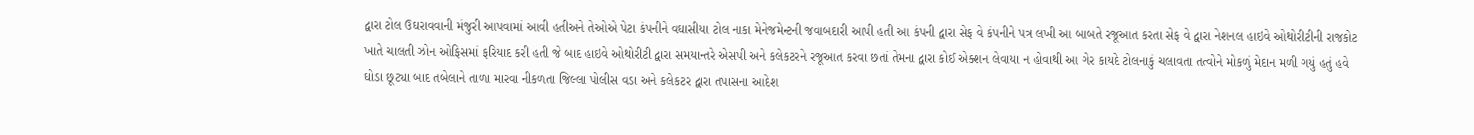દ્વારા ટોલ ઉઘરાવવાની મંજુરી આપવામાં આવી હતીઅને તેઓએ પેટા કંપનીને વઘાસીયા ટોલ નાકા મેનેજમેન્ટની જવાબદારી આપી હતી આ કંપની દ્વારા સેફ વે કંપનીને પત્ર લખી આ બાબતે રજૂઆત કરતા સેફ વે દ્વારા નેશનલ હાઇવે ઓથોરીટીની રાજકોટ ખાતે ચાલતી ઝોન ઓફિસમાં ફરિયાદ કરી હતી જે બાદ હાઇવે ઓથોરીટી દ્વારા સમયાન્તરે એસપી અને કલેકટરને રજૂઆત કરવા છતાં તેમના દ્વારા કોઈ એક્શન લેવાયા ન હોવાથી આ ગેર કાયદે ટોલનાકું ચલાવતા તત્વોને મોકળું મેદાન મળી ગયું હતું હવે ઘોડા છૂટ્યા બાદ તબેલાને તાળા મારવા નીકળતા જિલ્લા પોલીસ વડા અને કલેકટર દ્વારા તપાસના આદેશ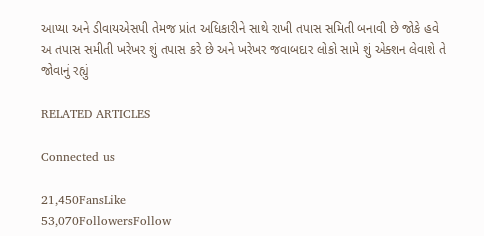આપ્યા અને ડીવાયએસપી તેમજ પ્રાંત અધિકારીને સાથે રાખી તપાસ સમિતી બનાવી છે જોકે હવે અ તપાસ સમીતી ખરેખર શું તપાસ કરે છે અને ખરેખર જવાબદાર લોકો સામે શું એક્શન લેવાશે તે જોવાનું રહ્યું

RELATED ARTICLES

Connected us

21,450FansLike
53,070FollowersFollow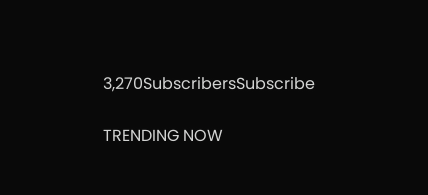3,270SubscribersSubscribe

TRENDING NOW